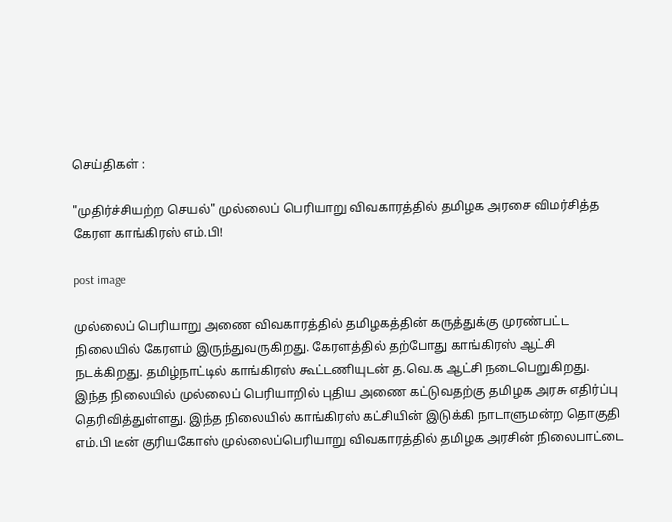செய்திகள் :

"முதிர்ச்சியற்ற செயல்" முல்லைப் பெரியாறு விவகாரத்தில் தமிழக அரசை விமர்சித்த கேரள காங்கிரஸ் எம்.பி!

post image

முல்லைப் பெரியாறு அணை விவகாரத்தில் தமிழகத்தின் கருத்துக்கு முரண்பட்ட நிலையில் கேரளம் இருந்துவருகிறது. கேரளத்தில் தற்போது காங்கிரஸ் ஆட்சி நடக்கிறது. தமிழ்நாட்டில் காங்கிரஸ் கூட்டணியுடன் த.வெ.க ஆட்சி நடைபெறுகிறது. இந்த நிலையில் முல்லைப் பெரியாறில் புதிய அணை கட்டுவதற்கு தமிழக அரசு எதிர்ப்பு தெரிவித்துள்ளது. இந்த நிலையில் காங்கிரஸ் கட்சியின் இடுக்கி நாடாளுமன்ற தொகுதி எம்.பி டீன் குரியகோஸ் முல்லைப்பெரியாறு விவகாரத்தில் தமிழக அரசின் நிலைபாட்டை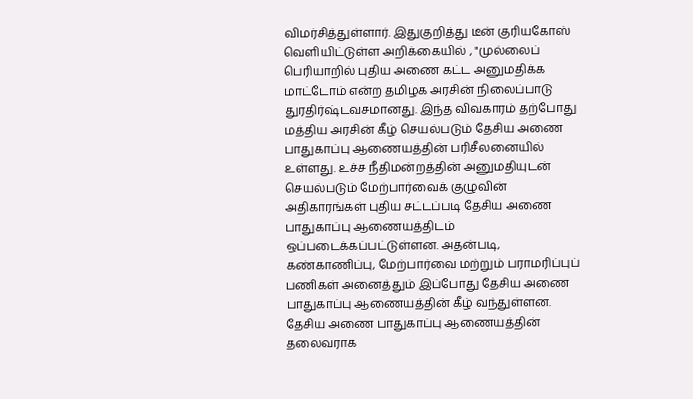விமர்சித்துள்ளார். இதுகுறித்து டீன் குரியகோஸ் வெளியிட்டுள்ள அறிக்கையில் , "முல்லைப் பெரியாறில் புதிய அணை கட்ட அனுமதிக்க மாட்டோம் என்ற தமிழக அரசின் நிலைப்பாடு துரதிர்ஷ்டவசமானது. இந்த விவகாரம் தற்போது மத்திய அரசின் கீழ் செயல்படும் தேசிய அணை பாதுகாப்பு ஆணையத்தின் பரிசீலனையில் உள்ளது. உச்ச நீதிமன்றத்தின் அனுமதியுடன் செயல்படும் மேற்பார்வைக் குழுவின் அதிகாரங்கள் புதிய சட்டப்படி தேசிய அணை பாதுகாப்பு ஆணையத்திடம் ஒப்படைக்கப்பட்டுள்ளன. அதன்படி, கண்காணிப்பு, மேற்பார்வை மற்றும் பராமரிப்புப் பணிகள் அனைத்தும் இப்போது தேசிய அணை பாதுகாப்பு ஆணையத்தின் கீழ் வந்துள்ளன. தேசிய அணை பாதுகாப்பு ஆணையத்தின் தலைவராக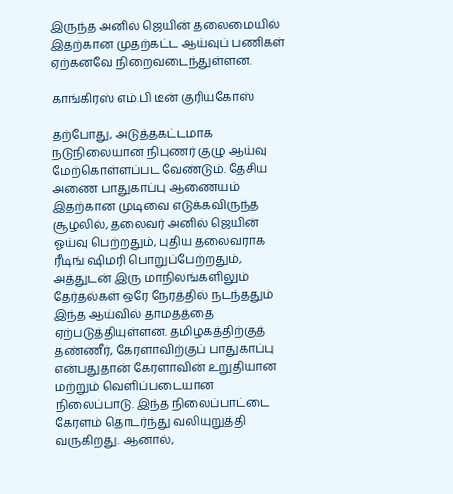இருந்த அனில் ஜெயின் தலைமையில் இதற்கான முதற்கட்ட ஆய்வுப் பணிகள் ஏற்கனவே நிறைவடைந்துள்ளன.

காங்கிரஸ் எம்.பி டீன் குரியகோஸ்

தற்போது, அடுத்தகட்டமாக நடுநிலையான நிபுணர் குழு ஆய்வு மேற்கொள்ளப்பட வேண்டும். தேசிய அணை பாதுகாப்பு ஆணையம் இதற்கான முடிவை எடுக்கவிருந்த சூழலில், தலைவர் அனில் ஜெயின் ஓய்வு பெற்றதும், புதிய தலைவராக ரீடிங் ஷிமரி பொறுப்பேற்றதும், அத்துடன் இரு மாநிலங்களிலும் தேர்தல்கள் ஒரே நேரத்தில் நடந்ததும் இந்த ஆய்வில் தாமதத்தை ஏற்படுத்தியுள்ளன. தமிழகத்திற்குத் தண்ணீர், கேரளாவிற்குப் பாதுகாப்பு என்பதுதான் கேரளாவின் உறுதியான மற்றும் வெளிப்படையான நிலைப்பாடு. இந்த நிலைப்பாட்டை கேரளம் தொடர்ந்து வலியுறுத்தி வருகிறது. ஆனால்,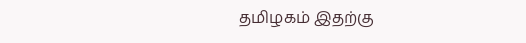தமிழகம் இதற்கு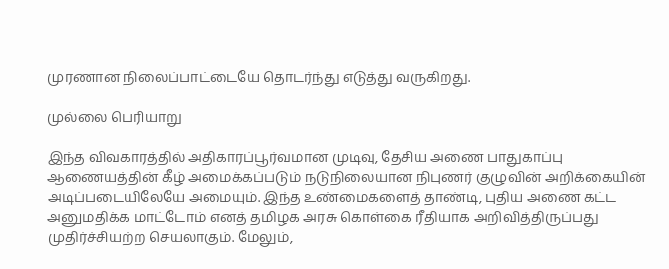முரணான நிலைப்பாட்டையே தொடர்ந்து எடுத்து வருகிறது.

முல்லை பெரியாறு

இந்த விவகாரத்தில் அதிகாரப்பூர்வமான முடிவு, தேசிய அணை பாதுகாப்பு ஆணையத்தின் கீழ் அமைக்கப்படும் நடுநிலையான நிபுணர் குழுவின் அறிக்கையின் அடிப்படையிலேயே அமையும். இந்த உண்மைகளைத் தாண்டி, புதிய அணை கட்ட அனுமதிக்க மாட்டோம் எனத் தமிழக அரசு கொள்கை ரீதியாக அறிவித்திருப்பது முதிர்ச்சியற்ற செயலாகும். மேலும்,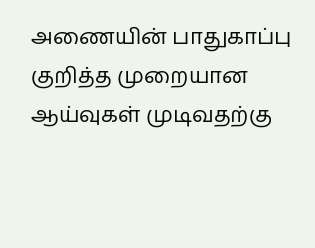அணையின் பாதுகாப்பு குறித்த முறையான ஆய்வுகள் முடிவதற்கு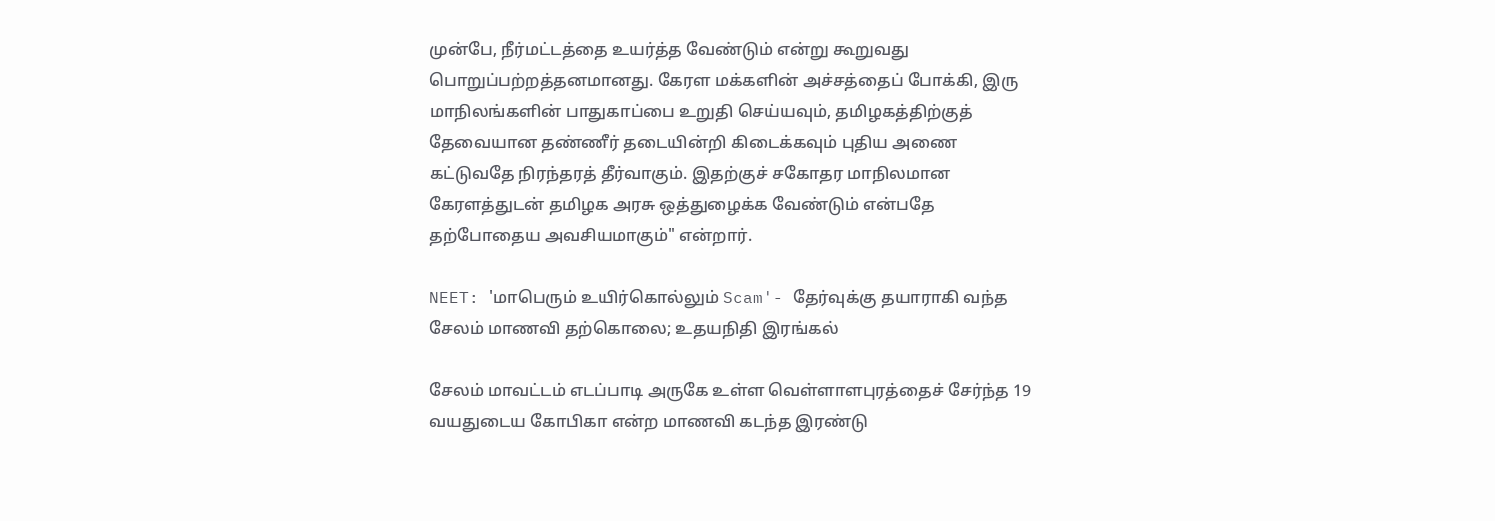முன்பே, நீர்மட்டத்தை உயர்த்த வேண்டும் என்று கூறுவது பொறுப்பற்றத்தனமானது. கேரள மக்களின் அச்சத்தைப் போக்கி, இரு மாநிலங்களின் பாதுகாப்பை உறுதி செய்யவும், தமிழகத்திற்குத் தேவையான தண்ணீர் தடையின்றி கிடைக்கவும் புதிய அணை கட்டுவதே நிரந்தரத் தீர்வாகும். இதற்குச் சகோதர மாநிலமான கேரளத்துடன் தமிழக அரசு ஒத்துழைக்க வேண்டும் என்பதே தற்போதைய அவசியமாகும்" என்றார்.

NEET: 'மாபெரும் உயிர்கொல்லும் Scam'- தேர்வுக்கு தயாராகி வந்த சேலம் மாணவி தற்கொலை; உதயநிதி இரங்கல்

சேலம் மாவட்டம் எடப்பாடி அருகே உள்ள வெள்ளாளபுரத்தைச் சேர்ந்த 19 வயதுடைய கோபிகா என்ற மாணவி கடந்த இரண்டு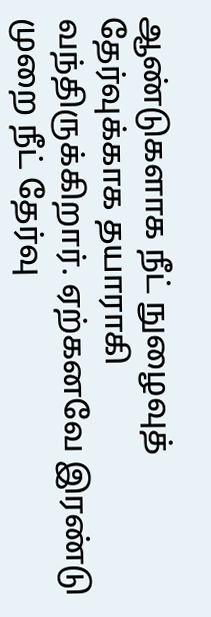ஆண்டுகளாக நீட் நுழைவுத் தேர்வுக்காக தயாராகி வந்திருக்கிறார். ஏற்கனவே இரண்டு முறை நீட் தேர்வு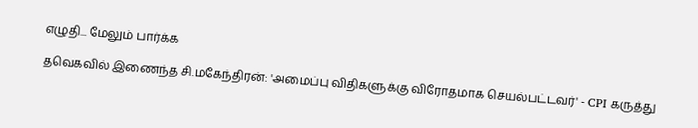எழுதி... மேலும் பார்க்க

தவெகவில் இணைந்த சி.மகேந்திரன்: 'அமைப்பு விதிகளுக்கு விரோதமாக செயல்பட்டவர்' - CPI கருத்து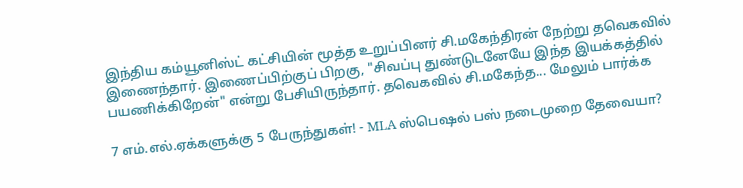இந்திய கம்யூனிஸ்ட் கட்சியின் மூத்த உறுப்பினர் சி.மகேந்திரன் நேற்று தவெகவில் இணைந்தார். இணைப்பிற்குப் பிறகு, "சிவப்பு துண்டுடனேயே இந்த இயக்கத்தில் பயணிக்கிறேன்" என்று பேசியிருந்தார். தவெகவில் சி.மகேந்த... மேலும் பார்க்க

7 எம்.எல்.ஏக்களுக்கு 5 பேருந்துகள்! - MLA ஸ்பெஷல் பஸ் நடைமுறை தேவையா?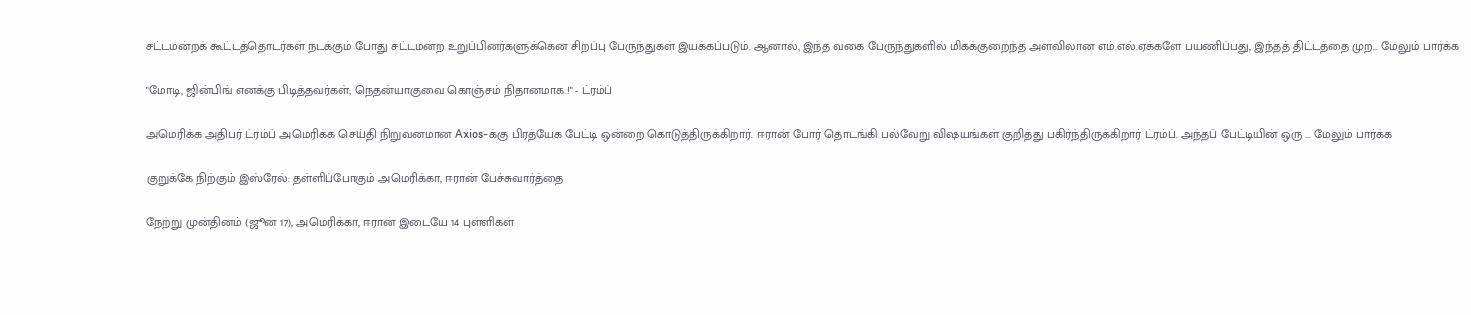சட்டமன்றக் கூட்டத்தொடர்கள் நடக்கும் போது சட்டமன்ற உறுப்பினர்களுக்கென சிறப்பு பேருந்துகள் இயக்கப்படும். ஆனால், இந்த வகை பேருந்துகளில் மிகக்குறைந்த அளவிலான எம்.எல்.ஏக்களே பயணிப்பது, இந்தத் திட்டத்தை முற... மேலும் பார்க்க

"மோடி, ஜின்பிங் எனக்கு பிடித்தவர்கள்; நெதன்யாகுவை கொஞ்சம் நிதானமாக.!" - ட்ரம்ப்

அமெரிக்க அதிபர் ட்ரம்ப் அமெரிக்க செய்தி நிறுவனமான Axios-க்கு பிரத்யேக பேட்டி ஒன்றை கொடுத்திருக்கிறார். ஈரான் போர் தொடங்கி பல்வேறு விஷயங்கள் குறித்து பகிர்ந்திருக்கிறார் ட்ரம்ப். அந்தப் பேட்டியின் ஒரு ... மேலும் பார்க்க

குறுக்கே நிற்கும் இஸ்ரேல்: தள்ளிப்போகும் அமெரிக்கா, ஈரான் பேச்சுவார்த்தை

நேற்று முன்தினம் (ஜூன் 17), அமெரிக்கா, ஈரான் இடையே 14 புள்ளிகள்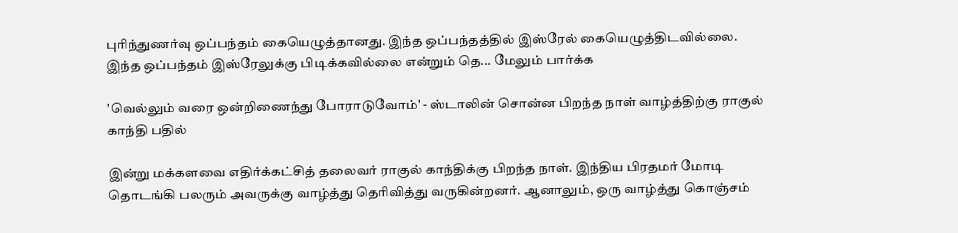புரிந்துணர்வு ஒப்பந்தம் கையெழுத்தானது. இந்த ஒப்பந்தத்தில் இஸ்ரேல் கையெழுத்திடவில்லை. இந்த ஒப்பந்தம் இஸ்ரேலுக்கு பிடிக்கவில்லை என்றும் தெ... மேலும் பார்க்க

'வெல்லும் வரை ஒன்றிணைந்து போராடுவோம்' - ஸ்டாலின் சொன்ன பிறந்த நாள் வாழ்த்திற்கு ராகுல் காந்தி பதில்

இன்று மக்களவை எதிர்க்கட்சித் தலைவர் ராகுல் காந்திக்கு பிறந்த நாள். இந்திய பிரதமர் மோடி தொடங்கி பலரும் அவருக்கு வாழ்த்து தெரிவித்து வருகின்றனர். ஆனாலும், ஒரு வாழ்த்து கொஞ்சம்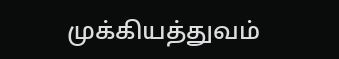முக்கியத்துவம்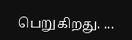பெறுகிறது. ...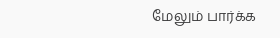மேலும் பார்க்க